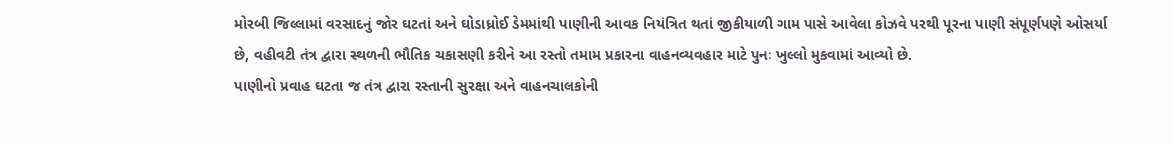મોરબી જિલ્લામાં વરસાદનું જોર ઘટતાં અને ઘોડાધ્રોઈ ડેમમાંથી પાણીની આવક નિયંત્રિત થતાં જીકીયાળી ગામ પાસે આવેલા કોઝવે પરથી પૂરના પાણી સંપૂર્ણપણે ઓસર્યા છે, વહીવટી તંત્ર દ્વારા સ્થળની ભૌતિક ચકાસણી કરીને આ રસ્તો તમામ પ્રકારના વાહનવ્યવહાર માટે પુનઃ ખુલ્લો મુકવામાં આવ્યો છે.
પાણીનો પ્રવાહ ઘટતા જ તંત્ર દ્વારા રસ્તાની સુરક્ષા અને વાહનચાલકોની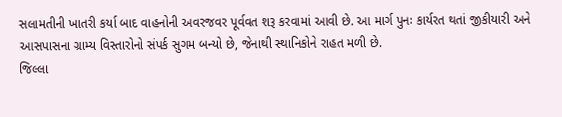સલામતીની ખાતરી કર્યા બાદ વાહનોની અવરજવર પૂર્વવત શરૂ કરવામાં આવી છે. આ માર્ગ પુનઃ કાર્યરત થતાં જીકીયારી અને આસપાસના ગ્રામ્ય વિસ્તારોનો સંપર્ક સુગમ બન્યો છે, જેનાથી સ્થાનિકોને રાહત મળી છે.
જિલ્લા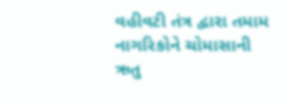વહીવટી તંત્ર દ્વારા તમામ નાગરિકોને ચોમાસાની ઋતુ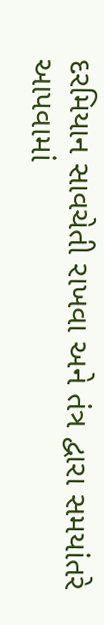દરમિયાન સાવચેતી રાખવા અને તંત્ર દ્વારા સમયાંતરે આપવામાં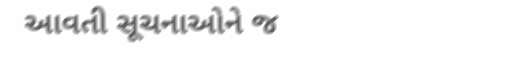આવતી સૂચનાઓને જ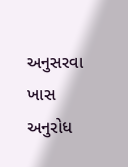અનુસરવા ખાસ અનુરોધ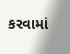કરવામાં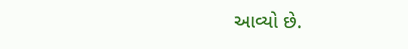આવ્યો છે.